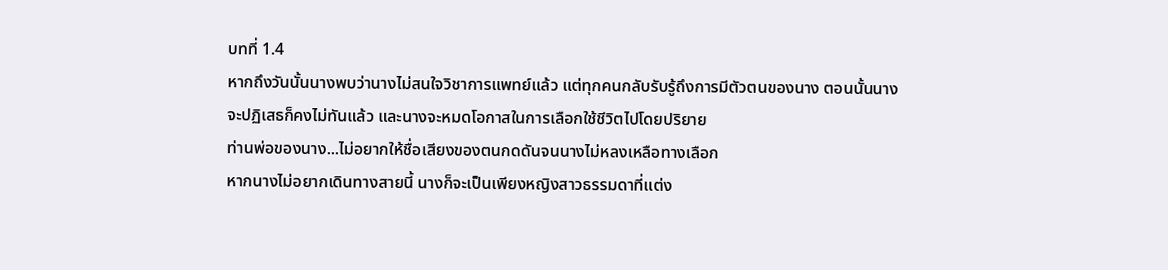บทที่ 1.4
หากถึงวันนั้นนางพบว่านางไม่สนใจวิชาการแพทย์แล้ว แต่ทุกคนกลับรับรู้ถึงการมีตัวตนของนาง ตอนนั้นนางจะปฏิเสธก็คงไม่ทันแล้ว และนางจะหมดโอกาสในการเลือกใช้ชีวิตไปโดยปริยาย
ท่านพ่อของนาง...ไม่อยากให้ชื่อเสียงของตนกดดันจนนางไม่หลงเหลือทางเลือก
หากนางไม่อยากเดินทางสายนี้ นางก็จะเป็นเพียงหญิงสาวธรรมดาที่แต่ง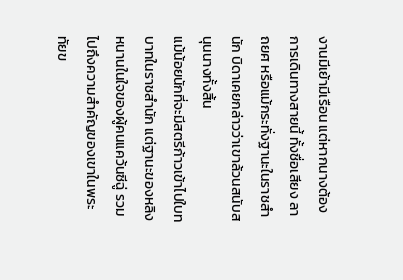งานมีเย้ามีเรือน แต่หากนางต้องการเดินทางสายนี้ ทั้งชื่อเสียง ลาถยศ หรือแม้กระทั่งฐานะในราชสำนัก บิดาเคยกล่าวว่าเขาล้วนสนับสนุนนางทั้งสิ้น
แม้น้อยนักที่จะมีสตรีก้าวเข้าไปใบทบาทในราชสำนัก แต่ฐานะของหลิงหนานในใจของผู้คนแคว้นซีฉู่ รวมไปถึงความสำคัญของเขาในพระทัยข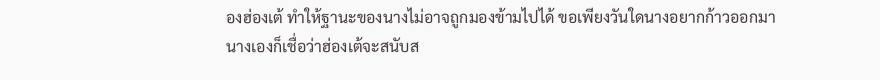องฮ่องเต้ ทำให้ฐานะของนางไม่อาจถูกมองข้ามไปได้ ขอเพียงวันใดนางอยากก้าวออกมา นางเองก็เชื่อว่าฮ่องเต้จะสนับส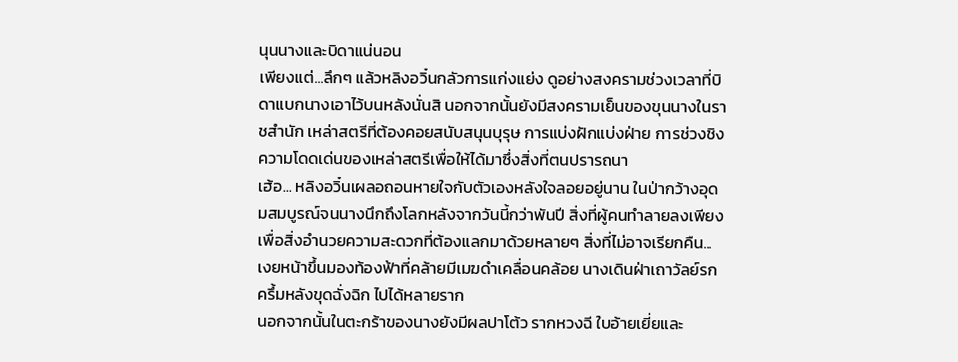นุนนางและบิดาแน่นอน
เพียงแต่...ลึกๆ แล้วหลิงอวิ๋นกลัวการแก่งแย่ง ดูอย่างสงครามช่วงเวลาที่บิดาแบกนางเอาไว้บนหลังนั่นสิ นอกจากนั้นยังมีสงครามเย็นของขุนนางในราชสำนัก เหล่าสตรีที่ต้องคอยสนับสนุนบุรุษ การแบ่งฝักแบ่งฝ่าย การช่วงชิงความโดดเด่นของเหล่าสตรีเพื่อให้ได้มาซึ่งสิ่งที่ตนปรารถนา
เฮ้อ... หลิงอวิ๋นเผลอถอนหายใจกับตัวเองหลังใจลอยอยู่นาน ในป่ากว้างอุดมสมบูรณ์จนนางนึกถึงโลกหลังจากวันนี้กว่าพันปี สิ่งที่ผู้คนทำลายลงเพียงเพื่อสิ่งอำนวยความสะดวกที่ต้องแลกมาด้วยหลายๆ สิ่งที่ไม่อาจเรียกคืน...
เงยหน้าขึ้นมองท้องฟ้าที่คล้ายมีเมฆดำเคลื่อนคล้อย นางเดินฝ่าเถาวัลย์รกครึ้มหลังขุดฉั่งฉิก ไปได้หลายราก
นอกจากนั้นในตะกร้าของนางยังมีผลปาโต้ว รากหวงฉี ใบอ้ายเยี่ยและ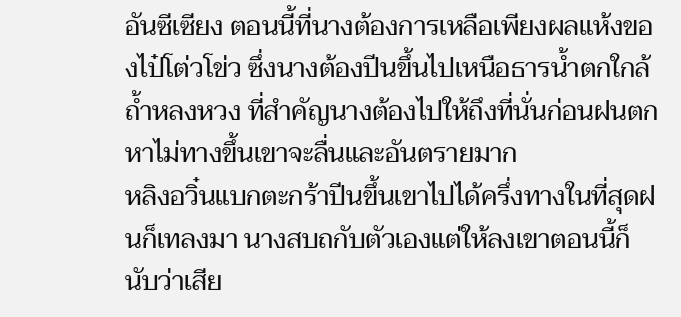อันซีเซียง ตอนนี้ที่นางต้องการเหลือเพียงผลแห้งของไป๋โต่วโข่ว ซึ่งนางต้องปีนขึ้นไปเหนือธารน้ำตกใกล้ถ้ำหลงหวง ที่สำคัญนางต้องไปให้ถึงที่นั่นก่อนฝนตก หาไม่ทางขึ้นเขาจะลื่นและอันตรายมาก
หลิงอวิ๋นแบกตะกร้าปีนขึ้นเขาไปได้ครึ่งทางในที่สุดฝนก็เทลงมา นางสบถกับตัวเองแต่ให้ลงเขาตอนนี้ก็นับว่าเสีย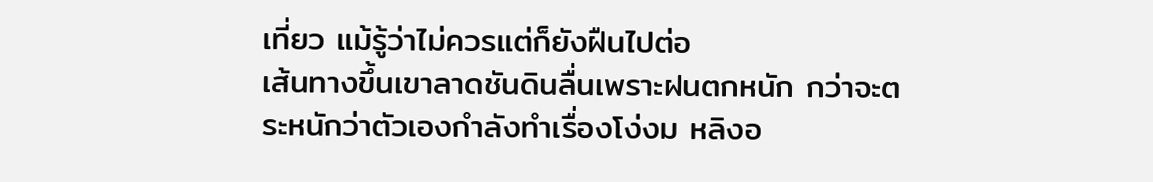เที่ยว แม้รู้ว่าไม่ควรแต่ก็ยังฝืนไปต่อ
เส้นทางขึ้นเขาลาดชันดินลื่นเพราะฝนตกหนัก กว่าจะตระหนักว่าตัวเองกำลังทำเรื่องโง่งม หลิงอ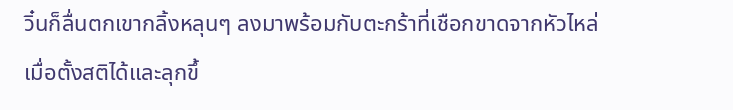วิ๋นก็ลื่นตกเขากลิ้งหลุนๆ ลงมาพร้อมกับตะกร้าที่เชือกขาดจากหัวไหล่
เมื่อตั้งสติได้และลุกขึ้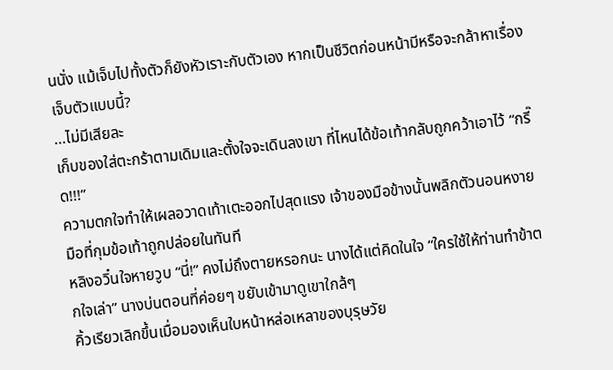นนั่ง แม้เจ็บไปทั้งตัวก็ยังหัวเราะกับตัวเอง หากเป็นชีวิตก่อนหน้ามีหรือจะกล้าหาเรื่องเจ็บตัวแบบนี้?
...ไม่มีเสียละ
เก็บของใส่ตะกร้าตามเดิมและตั้งใจจะเดินลงเขา ที่ไหนได้ข้อเท้ากลับถูกคว้าเอาไว้ “กรี๊ด!!!”
ความตกใจทำให้เผลอวาดเท้าเตะออกไปสุดแรง เจ้าของมือข้างนั้นพลิกตัวนอนหงาย มือที่กุมข้อเท้าถูกปล่อยในทันที
หลิงอวิ๋นใจหายวูบ “นี่!” คงไม่ถึงตายหรอกนะ นางได้แต่คิดในใจ “ใครใช้ให้ท่านทำข้าตกใจเล่า” นางบ่นตอนที่ค่อยๆ ขยับเข้ามาดูเขาใกล้ๆ
คิ้วเรียวเลิกขึ้นเมื่อมองเห็นใบหน้าหล่อเหลาของบุรุษวัย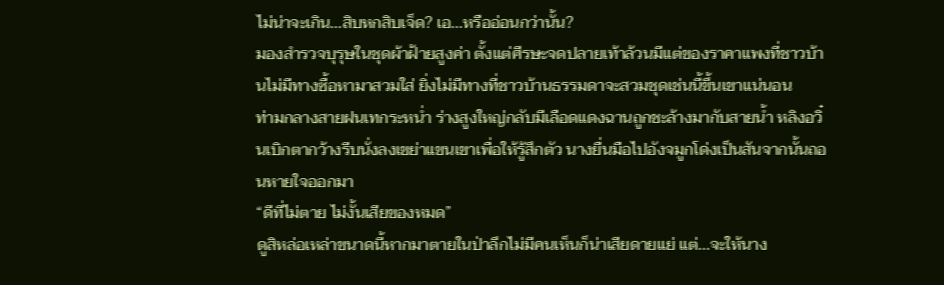ไม่น่าจะเกิน...สิบหกสิบเจ็ด? เอ...หรืออ่อนกว่านั้น?
มองสำรวจบุรุษในชุดผ้าฝ้ายสูงค่า ตั้งแต่ศีรษะจดปลายเท้าล้วนมีแต่ของราคาแพงที่ชาวบ้านไม่มีทางซื้อหามาสวมใส่ ยิ่งไม่มีทางที่ชาวบ้านธรรมดาจะสวมชุดเช่นนี้ขึ้นเขาแน่นอน
ท่ามกลางสายฝนเทกระหน่ำ ร่างสูงใหญ่กลับมีเลือดแดงฉานถูกชะล้างมากับสายน้ำ หลิงอวิ๋นเบิกตากว้างรีบนั่งลงเขย่าแขนเขาเพื่อให้รู้สึกตัว นางยื่นมือไปอังจมูกโด่งเป็นสันจากนั้นถอนหายใจออกมา
“ดีที่ไม่ตาย ไม่งั้นเสียของหมด”
ดูสิหล่อเหล่าขนาดนี้หากมาตายในป่าลึกไม่มีคนเห็นก็น่าเสียดายแย่ แต่...จะให้นาง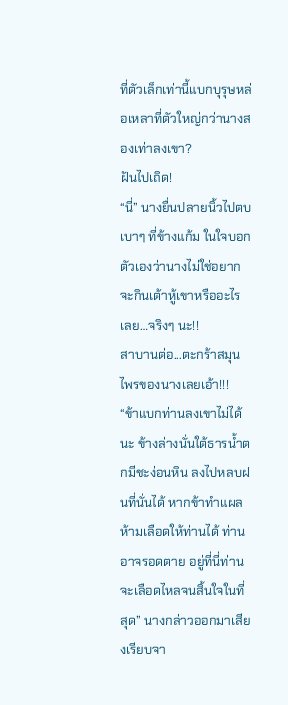ที่ตัวเล็กเท่านี้แบกบุรุษหล่อเหลาที่ตัวใหญ่กว่านางสองเท่าลงเขา?
ฝันไปเถิด!
“นี่” นางยื่นปลายนิ้วไปตบเบาๆ ที่ข้างแก้ม ในใจบอกตัวเองว่านางไม่ใช่อยากจะกินเต้าหู้เขาหรืออะไรเลย…จริงๆ นะ!!
สาบานต่อ...ตะกร้าสมุนไพรของนางเลยเอ้า!!!
“ข้าแบกท่านลงเขาไม่ได้นะ ข้างล่างนั่นใต้ธารน้ำตกมีชะง่อนหิน ลงไปหลบฝนที่นั่นได้ หากข้าทำแผลห้ามเลือดให้ท่านได้ ท่านอาจรอดตาย อยู่ที่นี่ท่านจะเลือดไหลจนสิ้นใจในที่สุด” นางกล่าวออกมาเสียงเรียบจา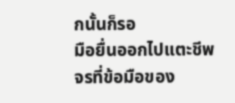กนั้นก็รอ
มือยื่นออกไปแตะชีพจรที่ข้อมือของ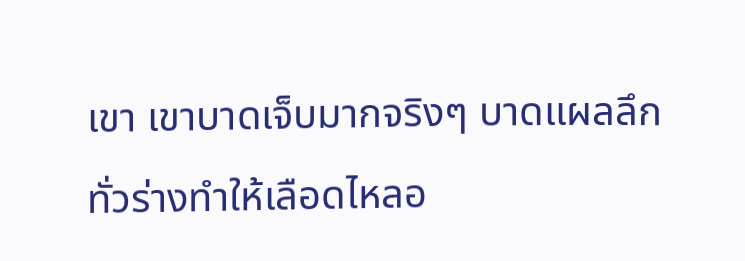เขา เขาบาดเจ็บมากจริงๆ บาดแผลลึกทั่วร่างทำให้เลือดไหลอ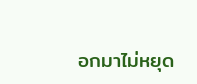อกมาไม่หยุด